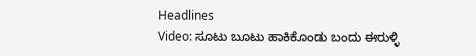Headlines
Video: ಸೂಟು ಬೂಟು ಹಾಕಿಕೊಂಡು ಬಂದು ಈರುಳ್ಳಿ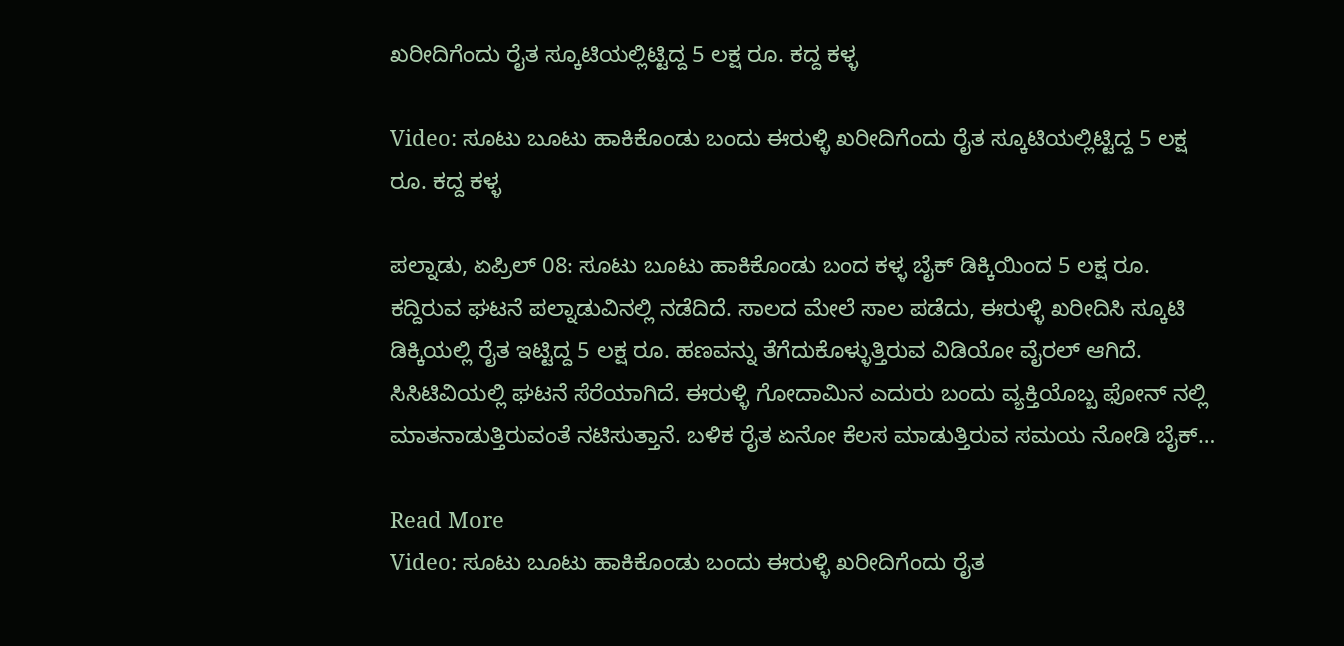ಖರೀದಿಗೆಂದು ರೈತ ಸ್ಕೂಟಿಯಲ್ಲಿಟ್ಟಿದ್ದ 5 ಲಕ್ಷ ರೂ. ಕದ್ದ ಕಳ್ಳ

Video: ಸೂಟು ಬೂಟು ಹಾಕಿಕೊಂಡು ಬಂದು ಈರುಳ್ಳಿ ಖರೀದಿಗೆಂದು ರೈತ ಸ್ಕೂಟಿಯಲ್ಲಿಟ್ಟಿದ್ದ 5 ಲಕ್ಷ ರೂ. ಕದ್ದ ಕಳ್ಳ

ಪಲ್ನಾಡು, ಏಪ್ರಿಲ್ 08: ಸೂಟು ಬೂಟು ಹಾಕಿಕೊಂಡು ಬಂದ ಕಳ್ಳ ಬೈಕ್ ಡಿಕ್ಕಿಯಿಂದ 5 ಲಕ್ಷ ರೂ. ಕದ್ದಿರುವ ಘಟನೆ ಪಲ್ನಾಡುವಿನಲ್ಲಿ ನಡೆದಿದೆ. ಸಾಲದ ಮೇಲೆ ಸಾಲ ಪಡೆದು, ಈರುಳ್ಳಿ ಖರೀದಿಸಿ ಸ್ಕೂಟಿ ಡಿಕ್ಕಿಯಲ್ಲಿ ರೈತ ಇಟ್ಟಿದ್ದ 5 ಲಕ್ಷ ರೂ. ಹಣವನ್ನು ತೆಗೆದುಕೊಳ್ಳುತ್ತಿರುವ ವಿಡಿಯೋ ವೈರಲ್ ಆಗಿದೆ. ಸಿಸಿಟಿವಿಯಲ್ಲಿ ಘಟನೆ ಸೆರೆಯಾಗಿದೆ. ಈರುಳ್ಳಿ ಗೋದಾಮಿನ ಎದುರು ಬಂದು ವ್ಯಕ್ತಿಯೊಬ್ಬ ಫೋನ್ ನಲ್ಲಿ ಮಾತನಾಡುತ್ತಿರುವಂತೆ ನಟಿಸುತ್ತಾನೆ. ಬಳಿಕ ರೈತ ಏನೋ ಕೆಲಸ ಮಾಡುತ್ತಿರುವ ಸಮಯ ನೋಡಿ ಬೈಕ್…

Read More
Video: ಸೂಟು ಬೂಟು ಹಾಕಿಕೊಂಡು ಬಂದು ಈರುಳ್ಳಿ ಖರೀದಿಗೆಂದು ರೈತ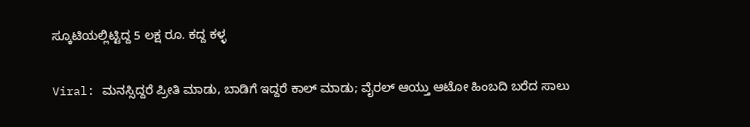ಸ್ಕೂಟಿಯಲ್ಲಿಟ್ಟಿದ್ದ 5 ಲಕ್ಷ ರೂ. ಕದ್ದ ಕಳ್ಳ

Viral: ಮನಸ್ಸಿದ್ದರೆ ಪ್ರೀತಿ ಮಾಡು, ಬಾಡಿಗೆ ಇದ್ದರೆ ಕಾಲ್ ಮಾಡು; ವೈರಲ್ ಆಯ್ತು ಆಟೋ ಹಿಂಬದಿ ಬರೆದ ಸಾಲು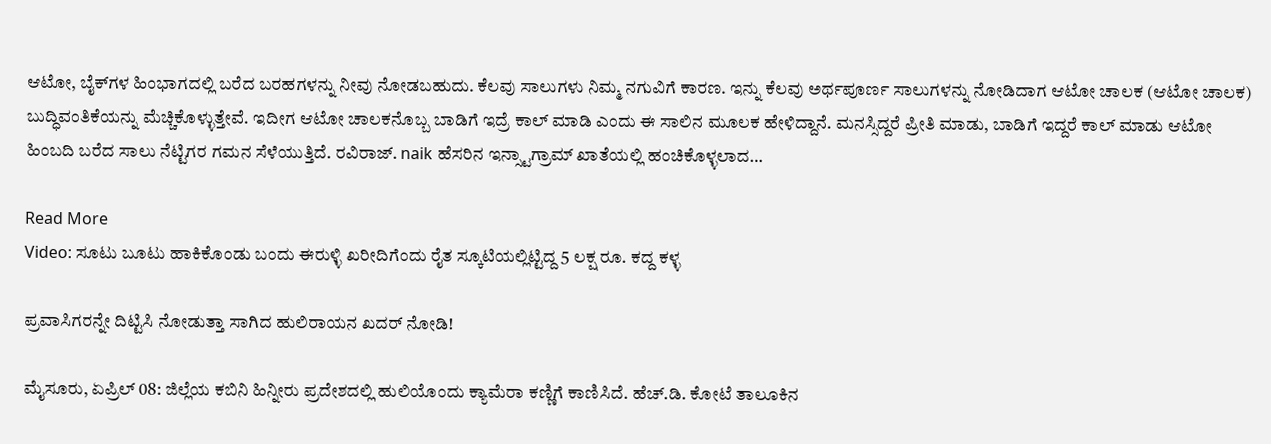ಆಟೋ, ಬೈಕ್‌ಗಳ ಹಿಂಭಾಗದಲ್ಲಿ ಬರೆದ ಬರಹಗಳನ್ನು ನೀವು ನೋಡಬಹುದು. ಕೆಲವು ಸಾಲುಗಳು ನಿಮ್ಮ ನಗುವಿಗೆ ಕಾರಣ. ಇನ್ನು ಕೆಲವು ಅರ್ಥಪೂರ್ಣ ಸಾಲುಗಳನ್ನು ನೋಡಿದಾಗ ಆಟೋ ಚಾಲಕ (ಆಟೋ ಚಾಲಕ) ಬುದ್ಧಿವಂತಿಕೆಯನ್ನು ಮೆಚ್ಚಿಕೊಳ್ಳುತ್ತೇವೆ. ಇದೀಗ ಆಟೋ ಚಾಲಕನೊಬ್ಬ ಬಾಡಿಗೆ ಇದ್ರೆ ಕಾಲ್ ಮಾಡಿ ಎಂದು ಈ ಸಾಲಿನ ಮೂಲಕ ಹೇಳಿದ್ದಾನೆ. ಮನಸ್ಸಿದ್ದರೆ ಪ್ರೀತಿ ಮಾಡು, ಬಾಡಿಗೆ ಇದ್ದರೆ ಕಾಲ್ ಮಾಡು ಆಟೋ ಹಿಂಬದಿ ಬರೆದ ಸಾಲು ನೆಟ್ಟಿಗರ ಗಮನ ಸೆಳೆಯುತ್ತಿದೆ. ರವಿರಾಜ್. naik ಹೆಸರಿನ ಇನ್ಸ್ಟಾಗ್ರಾಮ್ ಖಾತೆಯಲ್ಲಿ ಹಂಚಿಕೊಳ್ಳಲಾದ…

Read More
Video: ಸೂಟು ಬೂಟು ಹಾಕಿಕೊಂಡು ಬಂದು ಈರುಳ್ಳಿ ಖರೀದಿಗೆಂದು ರೈತ ಸ್ಕೂಟಿಯಲ್ಲಿಟ್ಟಿದ್ದ 5 ಲಕ್ಷ ರೂ. ಕದ್ದ ಕಳ್ಳ

ಪ್ರವಾಸಿಗರನ್ನೇ ದಿಟ್ಟಿಸಿ ನೋಡುತ್ತಾ ಸಾಗಿದ ಹುಲಿರಾಯನ ಖದರ್ ನೋಡಿ!

ಮೈಸೂರು, ಏಪ್ರಿಲ್ 08: ಜಿಲ್ಲೆಯ ಕಬಿನಿ ಹಿನ್ನೀರು ಪ್ರದೇಶದಲ್ಲಿ ಹುಲಿಯೊಂದು ಕ್ಯಾಮೆರಾ ಕಣ್ಣಿಗೆ ಕಾಣಿಸಿದೆ. ಹೆಚ್.ಡಿ. ಕೋಟೆ ತಾಲೂಕಿನ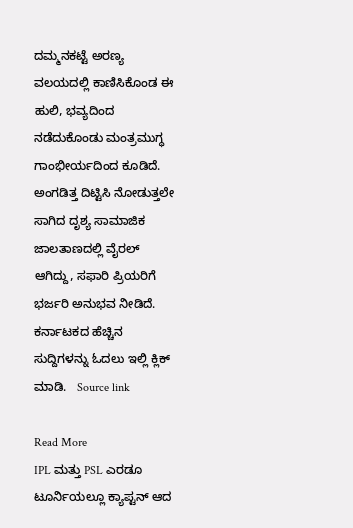ದಮ್ಮನಕಟ್ಟೆ ಅರಣ್ಯ ವಲಯದಲ್ಲಿ ಕಾಣಿಸಿಕೊಂಡ ಈ ಹುಲಿ, ಭವ್ಯದಿಂದ ನಡೆದುಕೊಂಡು ಮಂತ್ರಮುಗ್ಧ ಗಾಂಭೀರ್ಯದಿಂದ ಕೂಡಿದೆ. ಅಂಗಡಿತ್ತ ದಿಟ್ಟಿಸಿ ನೋಡುತ್ತಲೇ ಸಾಗಿದ ದೃಶ್ಯ ಸಾಮಾಜಿಕ ಜಾಲತಾಣದಲ್ಲಿ ವೈರಲ್ ಆಗಿದ್ದು, ಸಫಾರಿ ಪ್ರಿಯರಿಗೆ ಭರ್ಜರಿ ಅನುಭವ ನೀಡಿದೆ. ಕರ್ನಾಟಕದ ಹೆಚ್ಚಿನ ಸುದ್ದಿಗಳನ್ನು ಓದಲು ಇಲ್ಲಿ ಕ್ಲಿಕ್ ಮಾಡಿ.   Source link

Read More
IPL ಮತ್ತು PSL ಎರಡೂ ಟೂರ್ನಿಯಲ್ಲೂ ಕ್ಯಾಪ್ಟನ್ ಆದ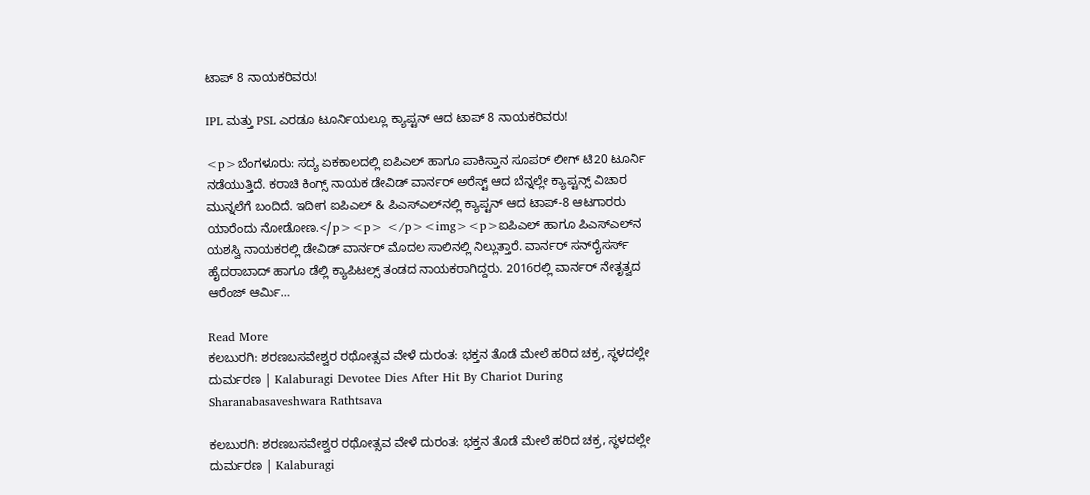ಟಾಪ್ 8 ನಾಯಕರಿವರು!

IPL ಮತ್ತು PSL ಎರಡೂ ಟೂರ್ನಿಯಲ್ಲೂ ಕ್ಯಾಪ್ಟನ್ ಆದ ಟಾಪ್ 8 ನಾಯಕರಿವರು!

<p>ಬೆಂಗಳೂರು: ಸದ್ಯ ಏಕಕಾಲದಲ್ಲಿ ಐಪಿಎಲ್ ಹಾಗೂ ಪಾಕಿಸ್ತಾನ ಸೂಪರ್ ಲೀಗ್ ಟಿ20 ಟೂರ್ನಿ ನಡೆಯುತ್ತಿದೆ. ಕರಾಚಿ ಕಿಂಗ್ಸ್ ನಾಯಕ ಡೇವಿಡ್ ವಾರ್ನರ್ ಅರೆಸ್ಟ್‌ ಆದ ಬೆನ್ನಲ್ಲೇ ಕ್ಯಾಪ್ಟನ್ಸ್ ವಿಚಾರ ಮುನ್ನಲೆಗೆ ಬಂದಿದೆ. ಇದೀಗ ಐಪಿಎಲ್ & ಪಿಎಸ್‌ಎಲ್‌ನಲ್ಲಿ ಕ್ಯಾಪ್ಟನ್ ಆದ ಟಾಪ್-8 ಆಟಗಾರರು ಯಾರೆಂದು ನೋಡೋಣ.</p><p> </p><img><p>ಐಪಿಎಲ್‌ ಹಾಗೂ ಪಿಎಸ್‌ಎಲ್‌ನ ಯಶಸ್ವಿ ನಾಯಕರಲ್ಲಿ ಡೇವಿಡ್ ವಾರ್ನರ್ ಮೊದಲ ಸಾಲಿನಲ್ಲಿ ನಿಲ್ಲುತ್ತಾರೆ. ವಾರ್ನರ್‌ ಸನ್‌ರೈಸರ್ಸ್ ಹೈದರಾಬಾದ್ ಹಾಗೂ ಡೆಲ್ಲಿ ಕ್ಯಾಪಿಟಲ್ಸ್ ತಂಡದ ನಾಯಕರಾಗಿದ್ದರು. 2016ರಲ್ಲಿ ವಾರ್ನರ್ ನೇತೃತ್ವದ ಆರೆಂಜ್ ಆರ್ಮಿ…

Read More
ಕಲಬುರಗಿ: ಶರಣಬಸವೇಶ್ವರ ರಥೋತ್ಸವ ವೇಳೆ ದುರಂತ: ಭಕ್ತನ ತೊಡೆ ಮೇಲೆ ಹರಿದ ಚಕ್ರ, ಸ್ಥಳದಲ್ಲೇ ದುರ್ಮರಣ | Kalaburagi Devotee Dies After Hit By Chariot During Sharanabasaveshwara Rathtsava

ಕಲಬುರಗಿ: ಶರಣಬಸವೇಶ್ವರ ರಥೋತ್ಸವ ವೇಳೆ ದುರಂತ: ಭಕ್ತನ ತೊಡೆ ಮೇಲೆ ಹರಿದ ಚಕ್ರ, ಸ್ಥಳದಲ್ಲೇ ದುರ್ಮರಣ | Kalaburagi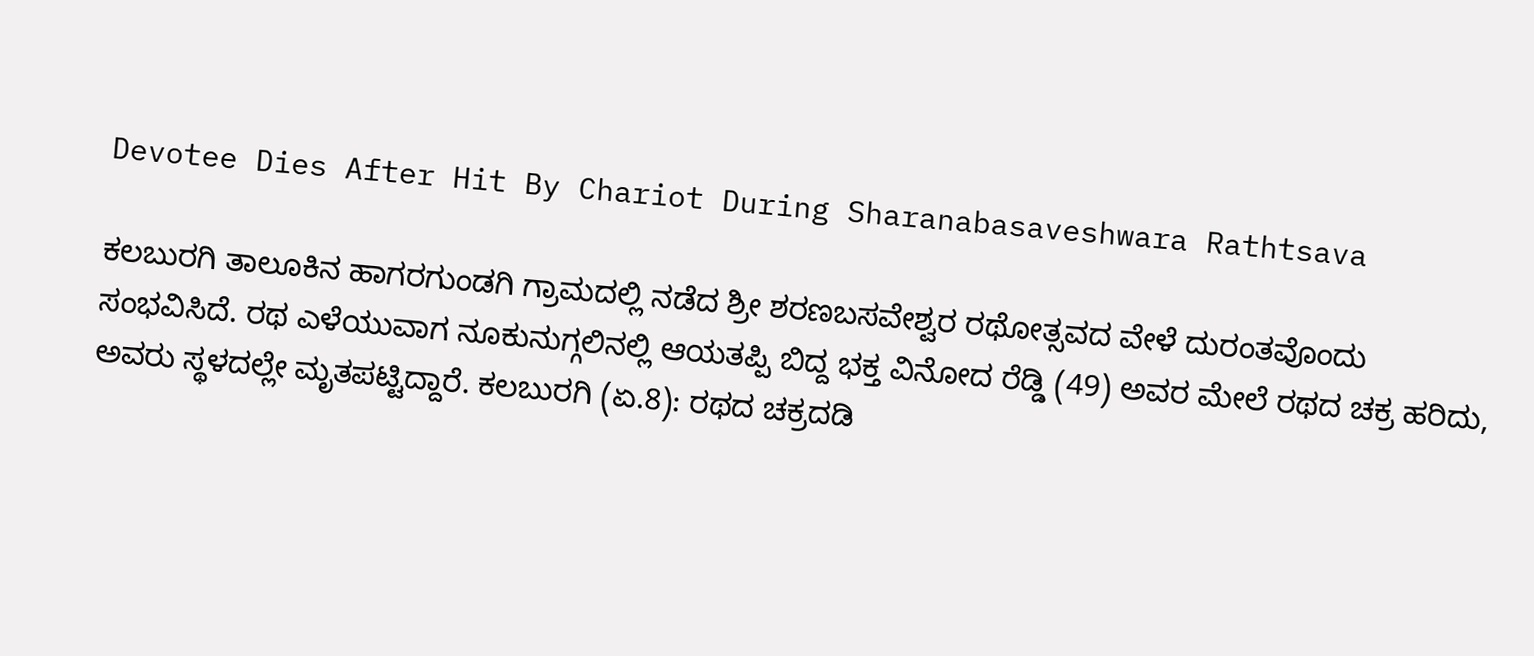Devotee Dies After Hit By Chariot During Sharanabasaveshwara Rathtsava

ಕಲಬುರಗಿ ತಾಲೂಕಿನ ಹಾಗರಗುಂಡಗಿ ಗ್ರಾಮದಲ್ಲಿ ನಡೆದ ಶ್ರೀ ಶರಣಬಸವೇಶ್ವರ ರಥೋತ್ಸವದ ವೇಳೆ ದುರಂತವೊಂದು ಸಂಭವಿಸಿದೆ. ರಥ ಎಳೆಯುವಾಗ ನೂಕುನುಗ್ಗಲಿನಲ್ಲಿ ಆಯತಪ್ಪಿ ಬಿದ್ದ ಭಕ್ತ ವಿನೋದ ರೆಡ್ಡಿ (49) ಅವರ ಮೇಲೆ ರಥದ ಚಕ್ರ ಹರಿದು, ಅವರು ಸ್ಥಳದಲ್ಲೇ ಮೃತಪಟ್ಟಿದ್ದಾರೆ. ಕಲಬುರಗಿ (ಏ.8): ರಥದ ಚಕ್ರದಡಿ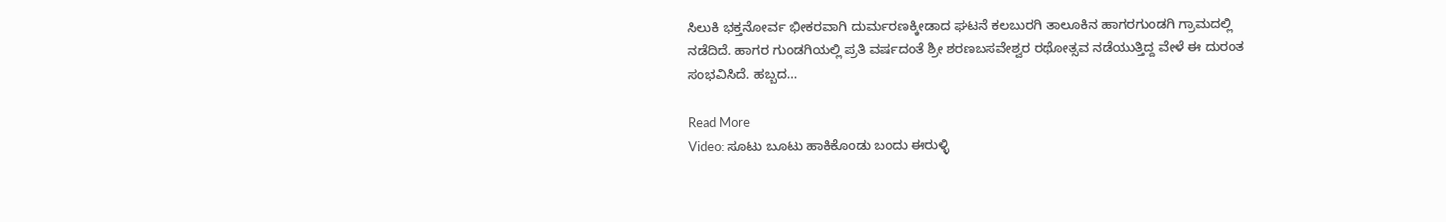ಸಿಲುಕಿ ಭಕ್ತನೋರ್ವ ಭೀಕರವಾಗಿ ದುರ್ಮರಣಕ್ಕೀಡಾದ ಘಟನೆ ಕಲಬುರಗಿ ತಾಲೂಕಿನ ಹಾಗರಗುಂಡಗಿ ಗ್ರಾಮದಲ್ಲಿ ನಡೆದಿದೆ. ಹಾಗರ ಗುಂಡಗಿಯಲ್ಲಿ ಪ್ರತಿ ವರ್ಷದಂತೆ ಶ್ರೀ ಶರಣಬಸವೇಶ್ವರ ರಥೋತ್ಸವ ನಡೆಯುತ್ತಿದ್ದ ವೇಳೆ ಈ ದುರಂತ ಸಂಭವಿಸಿದೆ. ಹಬ್ಬದ…

Read More
Video: ಸೂಟು ಬೂಟು ಹಾಕಿಕೊಂಡು ಬಂದು ಈರುಳ್ಳಿ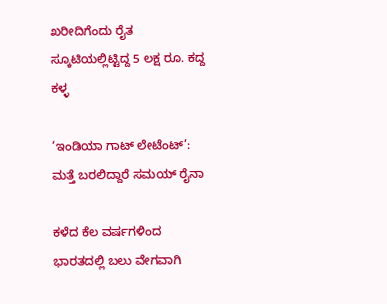ಖರೀದಿಗೆಂದು ರೈತ ಸ್ಕೂಟಿಯಲ್ಲಿಟ್ಟಿದ್ದ 5 ಲಕ್ಷ ರೂ. ಕದ್ದ ಕಳ್ಳ

‘ಇಂಡಿಯಾ ಗಾಟ್ ಲೇಟೆಂಟ್’: ಮತ್ತೆ ಬರಲಿದ್ದಾರೆ ಸಮಯ್ ರೈನಾ

ಕಳೆದ ಕೆಲ ವರ್ಷಗಳಿಂದ ಭಾರತದಲ್ಲಿ ಬಲು ವೇಗವಾಗಿ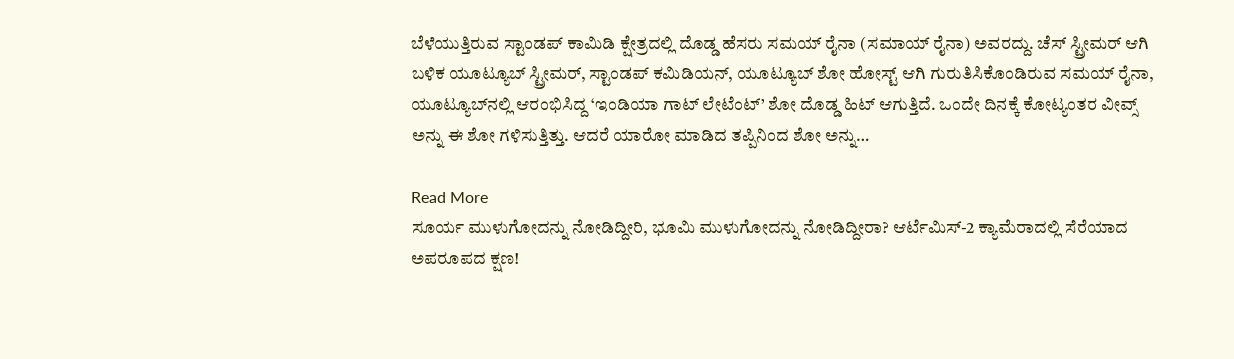ಬೆಳೆಯುತ್ತಿರುವ ಸ್ಟಾಂಡಪ್ ಕಾಮಿಡಿ ಕ್ಷೇತ್ರದಲ್ಲಿ ದೊಡ್ಡ ಹೆಸರು ಸಮಯ್ ರೈನಾ (ಸಮಾಯ್ ರೈನಾ) ಅವರದ್ದು. ಚೆಸ್ ಸ್ಟ್ರೀಮರ್ ಆಗಿ ಬಳಿಕ ಯೂಟ್ಯೂಬ್ ಸ್ಟ್ರೀಮರ್, ಸ್ಟಾಂಡಪ್ ಕಮಿಡಿಯನ್, ಯೂಟ್ಯೂಬ್ ಶೋ ಹೋಸ್ಟ್ ಆಗಿ ಗುರುತಿಸಿಕೊಂಡಿರುವ ಸಮಯ್ ರೈನಾ, ಯೂಟ್ಯೂಬ್‌ನಲ್ಲಿ ಆರಂಭಿಸಿದ್ದ ‘ಇಂಡಿಯಾ ಗಾಟ್ ಲೇಟೆಂಟ್’ ಶೋ ದೊಡ್ಡ ಹಿಟ್ ಆಗುತ್ತಿದೆ. ಒಂದೇ ದಿನಕ್ಕೆ ಕೋಟ್ಯಂತರ ವೀವ್ಸ್ ಅನ್ನು ಈ ಶೋ ಗಳಿಸುತ್ತಿತ್ತು. ಆದರೆ ಯಾರೋ ಮಾಡಿದ ತಪ್ಪಿನಿಂದ ಶೋ ಅನ್ನು…

Read More
ಸೂರ್ಯ ಮುಳುಗೋದನ್ನು ನೋಡಿದ್ದೀರಿ, ಭೂಮಿ ಮುಳುಗೋದನ್ನು ನೋಡಿದ್ದೀರಾ? ಆರ್ಟೆಮಿಸ್‌-2 ಕ್ಯಾಮೆರಾದಲ್ಲಿ ಸೆರೆಯಾದ ಅಪರೂಪದ ಕ್ಷಣ!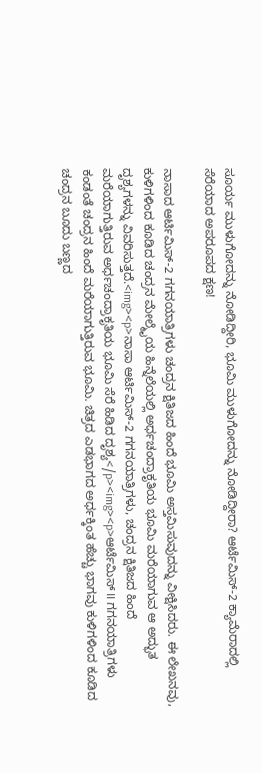ಸೂರ್ಯ ಮುಳುಗೋದನ್ನು ನೋಡಿದ್ದೀರಿ, ಭೂಮಿ ಮುಳುಗೋದನ್ನು ನೋಡಿದ್ದೀರಾ? ಆರ್ಟೆಮಿಸ್‌-2 ಕ್ಯಾಮೆರಾದಲ್ಲಿ ಸೆರೆಯಾದ ಅಪರೂಪದ ಕ್ಷಣ!

ನಾಸಾದ ಆರ್ಟಿಮಿಸ್-2 ಗಗನಯಾತ್ರಿಗಳು ಚಂದ್ರನ ಕ್ಷಿತಿಜದ ಹಿಂದೆ ಭೂಮಿ ಅಸ್ತಮಿಸುವುದನ್ನು ವೀಕ್ಷಿಸಿದರು. ಈ ಲೇಖನವು, ಕುಳಿಗಳಿಂದ ಕೂಡಿದ ಚಂದ್ರನ ಮೇಲ್ಮೈಯ ಹಿನ್ನೆಲೆಯಲ್ಲಿ ಅರ್ಧಚಂದ್ರಾಕೃತಿಯ ಭೂಮಿ ಮರೆಯಾಗುವ ಆ ಅದ್ಭುತ ದೃಶ್ಯಗಳನ್ನು ವಿವರಿಸುತ್ತದೆ.<img><p>ನಾಸಾ ಆರ್ಟಿಮಿಸ್‌-2 ಗಗನಯಾತ್ರಿಗಳು, ಚಂದ್ರನ ಕ್ಷಿತಿಜದ ಹಿಂದೆ ಮರೆಯಾಗುತ್ತಿರುವ ಅರ್ಧಚಂದ್ರಾಕೃತಿಯ ಭೂಮಿ ಸೆರೆ ಹಿಡಿದ ದೃಶ್ಯ</p><img><p>ಆರ್ಟೆಮಿಸ್ II ಗಗನಯಾತ್ರಿಗಳು ಕಂಡಂತೆ ಚಂದ್ರನ ಹಿಂದೆ ಮರೆಯಾಗುತ್ತಿರುವ ಭೂಮಿ. ಚಿತ್ರದ ಎಡಭಾಗದ ಅರ್ಧಕ್ಕಿಂತ ಹೆಚ್ಚು ಭಾಗವು ಕುಳಿಗಳಿಂದ ಕೂಡಿದ ಚಂದ್ರನ ಬೂದು ಬಣ್ಣದ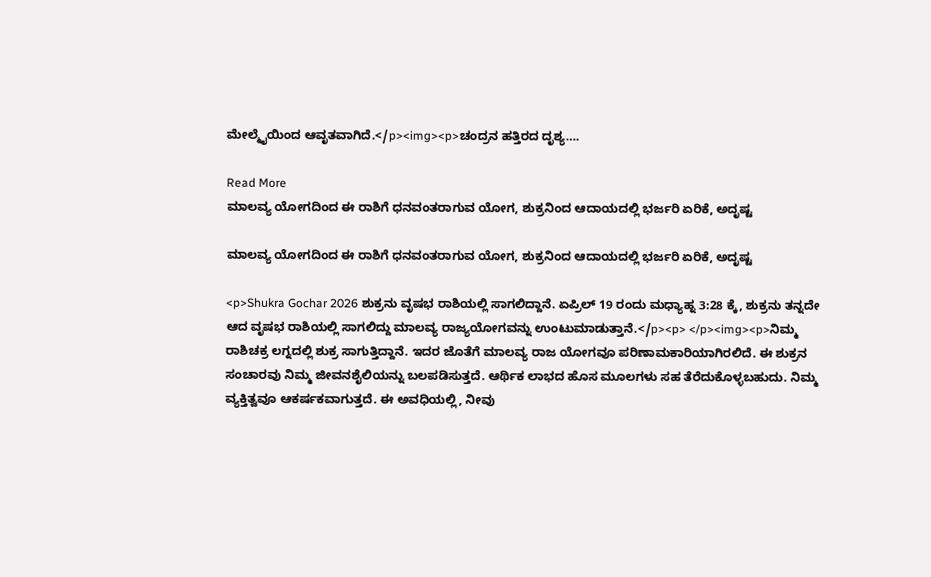ಮೇಲ್ಮೈಯಿಂದ ಆವೃತವಾಗಿದೆ.</p><img><p>ಚಂದ್ರನ ಹತ್ತಿರದ ದೃಶ್ಯ….

Read More
ಮಾಲವ್ಯ ಯೋಗದಿಂದ ಈ ರಾಶಿಗೆ ಧನವಂತರಾಗುವ ಯೋಗ, ಶುಕ್ರನಿಂದ ಆದಾಯದಲ್ಲಿ ಭರ್ಜರಿ ಏರಿಕೆ, ಅದೃಷ್ಟ

ಮಾಲವ್ಯ ಯೋಗದಿಂದ ಈ ರಾಶಿಗೆ ಧನವಂತರಾಗುವ ಯೋಗ, ಶುಕ್ರನಿಂದ ಆದಾಯದಲ್ಲಿ ಭರ್ಜರಿ ಏರಿಕೆ, ಅದೃಷ್ಟ

<p>Shukra Gochar 2026 ಶುಕ್ರನು ವೃಷಭ ರಾಶಿಯಲ್ಲಿ ಸಾಗಲಿದ್ದಾನೆ. ಏಪ್ರಿಲ್ 19 ರಂದು ಮಧ್ಯಾಹ್ನ 3:28 ಕ್ಕೆ, ಶುಕ್ರನು ತನ್ನದೇ ಆದ ವೃಷಭ ರಾಶಿಯಲ್ಲಿ ಸಾಗಲಿದ್ದು ಮಾಲವ್ಯ ರಾಜ್ಯಯೋಗವನ್ನು ಉಂಟುಮಾಡುತ್ತಾನೆ.</p><p> </p><img><p>ನಿಮ್ಮ ರಾಶಿಚಕ್ರ ಲಗ್ನದಲ್ಲಿ ಶುಕ್ರ ಸಾಗುತ್ತಿದ್ದಾನೆ. ಇದರ ಜೊತೆಗೆ ಮಾಲವ್ಯ ರಾಜ ಯೋಗವೂ ಪರಿಣಾಮಕಾರಿಯಾಗಿರಲಿದೆ. ಈ ಶುಕ್ರನ ಸಂಚಾರವು ನಿಮ್ಮ ಜೀವನಶೈಲಿಯನ್ನು ಬಲಪಡಿಸುತ್ತದೆ. ಆರ್ಥಿಕ ಲಾಭದ ಹೊಸ ಮೂಲಗಳು ಸಹ ತೆರೆದುಕೊಳ್ಳಬಹುದು. ನಿಮ್ಮ ವ್ಯಕ್ತಿತ್ವವೂ ಆಕರ್ಷಕವಾಗುತ್ತದೆ. ಈ ಅವಧಿಯಲ್ಲಿ, ನೀವು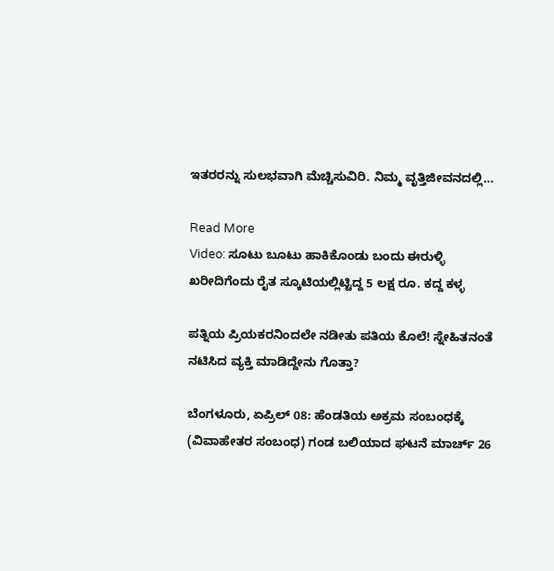ಇತರರನ್ನು ಸುಲಭವಾಗಿ ಮೆಚ್ಚಿಸುವಿರಿ. ನಿಮ್ಮ ವೃತ್ತಿಜೀವನದಲ್ಲಿ…

Read More
Video: ಸೂಟು ಬೂಟು ಹಾಕಿಕೊಂಡು ಬಂದು ಈರುಳ್ಳಿ ಖರೀದಿಗೆಂದು ರೈತ ಸ್ಕೂಟಿಯಲ್ಲಿಟ್ಟಿದ್ದ 5 ಲಕ್ಷ ರೂ. ಕದ್ದ ಕಳ್ಳ

ಪತ್ನಿಯ ಪ್ರಿಯಕರನಿಂದಲೇ ನಡೀತು ಪತಿಯ ಕೊಲೆ! ಸ್ನೇಹಿತನಂತೆ ನಟಿಸಿದ ವ್ಯಕ್ತಿ ಮಾಡಿದ್ದೇನು ಗೊತ್ತಾ?

ಬೆಂಗಳೂರು, ಏಪ್ರಿಲ್ 08: ಹೆಂಡತಿಯ ಅಕ್ರಮ ಸಂಬಂಧಕ್ಕೆ (ವಿವಾಹೇತರ ಸಂಬಂಧ) ಗಂಡ ಬಲಿಯಾದ ಘಟನೆ ಮಾರ್ಚ್ 26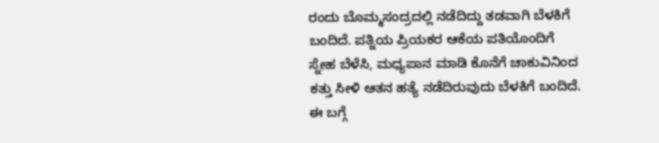ರಂದು ಬೊಮ್ಮಸಂದ್ರದಲ್ಲಿ ನಡೆದಿದ್ದು ತಡವಾಗಿ ಬೆಳಕಿಗೆ ಬಂದಿದೆ. ಪತ್ನಿಯ ಪ್ರಿಯಕರ ಆಕೆಯ ಪತಿಯೊಂದಿಗೆ ಸ್ನೇಹ ಬೆಳೆಸಿ, ಮಧ್ಯಪಾನ ಮಾಡಿ ಕೊನೆಗೆ ಚಾಕುವಿನಿಂದ ಕತ್ತು ಸೀಳಿ ಆತನ ಹತ್ಯೆ ನಡೆದಿರುವುದು ಬೆಳಕಿಗೆ ಬಂದಿದೆ. ಈ ಬಗ್ಗೆ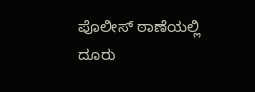ಪೊಲೀಸ್ ಠಾಣೆಯಲ್ಲಿ ದೂರು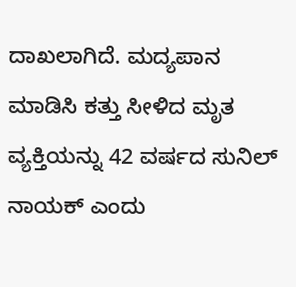ದಾಖಲಾಗಿದೆ. ಮದ್ಯಪಾನ ಮಾಡಿಸಿ ಕತ್ತು ಸೀಳಿದ ಮೃತ ವ್ಯಕ್ತಿಯನ್ನು 42 ವರ್ಷದ ಸುನಿಲ್ ನಾಯಕ್ ಎಂದು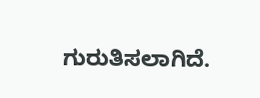ಗುರುತಿಸಲಾಗಿದೆ.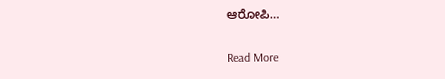ಆರೋಪಿ…

Read More